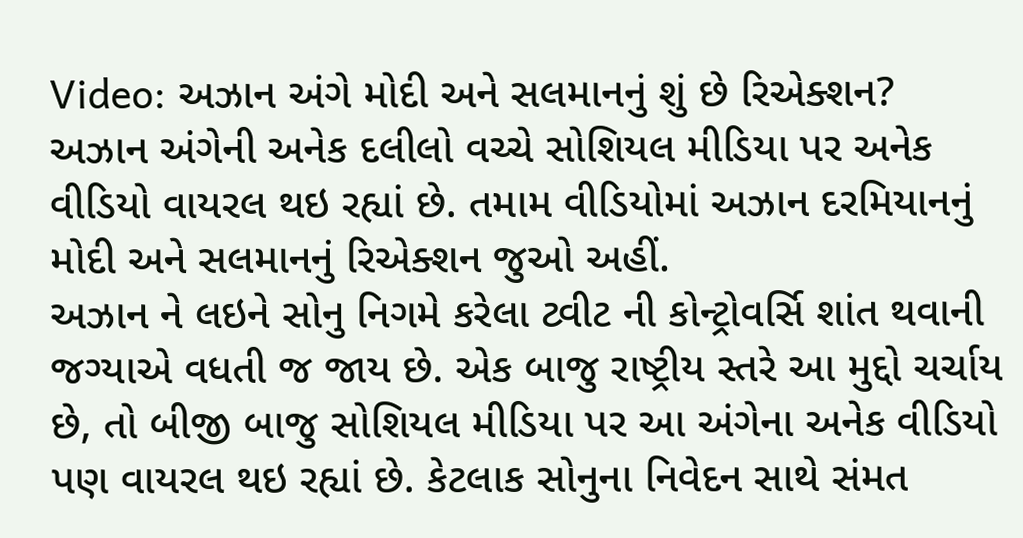Video: અઝાન અંગે મોદી અને સલમાનનું શું છે રિએક્શન?
અઝાન અંગેની અનેક દલીલો વચ્ચે સોશિયલ મીડિયા પર અનેક વીડિયો વાયરલ થઇ રહ્યાં છે. તમામ વીડિયોમાં અઝાન દરમિયાનનું મોદી અને સલમાનનું રિએક્શન જુઓ અહીં.
અઝાન ને લઇને સોનુ નિગમે કરેલા ટ્વીટ ની કોન્ટ્રોવર્સિ શાંત થવાની જગ્યાએ વધતી જ જાય છે. એક બાજુ રાષ્ટ્રીય સ્તરે આ મુદ્દો ચર્ચાય છે, તો બીજી બાજુ સોશિયલ મીડિયા પર આ અંગેના અનેક વીડિયો પણ વાયરલ થઇ રહ્યાં છે. કેટલાક સોનુના નિવેદન સાથે સંમત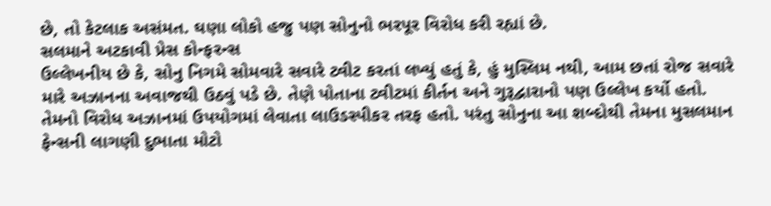છે, તો કેટલાક અસંમત. ઘણા લોકો હજુ પણ સોનુનો ભરપૂર વિરોધ કરી રહ્યાં છે.
સલમાને અટકાવી પ્રેસ કોન્ફરન્સ
ઉલ્લેખનીય છે કે, સોનુ નિગમે સોમવારે સવારે ટ્વીટ કરતાં લખ્યું હતું કે, હું મુસ્લિમ નથી, આમ છતાં રોજ સવારે મારે અઝાનના અવાજથી ઉઠવું પડે છે. તેણે પોતાના ટ્વીટમાં કીર્તન અને ગુરૂદ્વારાનો પણ ઉલ્લેખ કર્યો હતો. તેમનો વિરોધ અઝાનમાં ઉપયોગમાં લેવાતા લાઉડસ્પીકર તરફ હતો. પરંતુ સોનુના આ શબ્દોથી તેમના મુસલમાન ફેન્સની લાગણી દુભાતા મોટો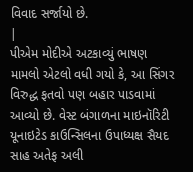વિવાદ સર્જાયો છે.
|
પીએમ મોદીએ અટકાવ્યું ભાષણ
મામલો એટલો વધી ગયો કે, આ સિંગર વિરુદ્ધ ફતવો પણ બહાર પાડવામાં આવ્યો છે. વેસ્ટ બંગાળના માઇનૉરિટી યૂનાઇટેડ કાઉન્સિલના ઉપાધ્યક્ષ સૈયદ સાહ અતેફ અલી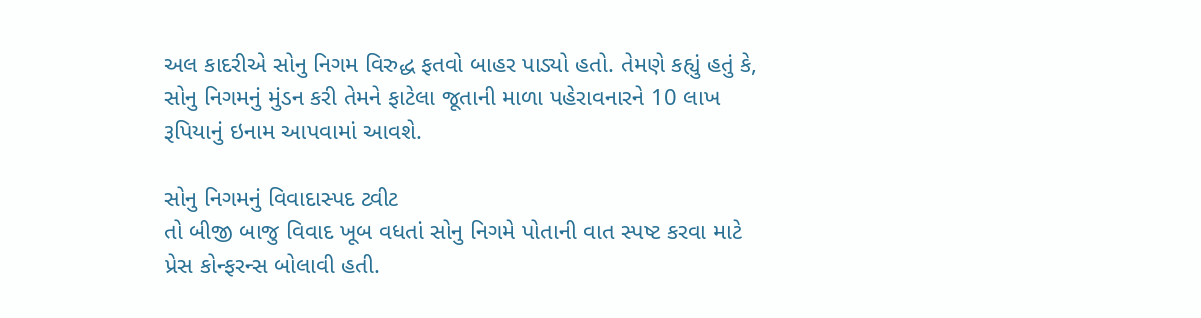અલ કાદરીએ સોનુ નિગમ વિરુદ્ધ ફતવો બાહર પાડ્યો હતો. તેમણે કહ્યું હતું કે, સોનુ નિગમનું મુંડન કરી તેમને ફાટેલા જૂતાની માળા પહેરાવનારને 10 લાખ રૂપિયાનું ઇનામ આપવામાં આવશે.

સોનુ નિગમનું વિવાદાસ્પદ ટ્વીટ
તો બીજી બાજુ વિવાદ ખૂબ વધતાં સોનુ નિગમે પોતાની વાત સ્પષ્ટ કરવા માટે પ્રેસ કોન્ફરન્સ બોલાવી હતી.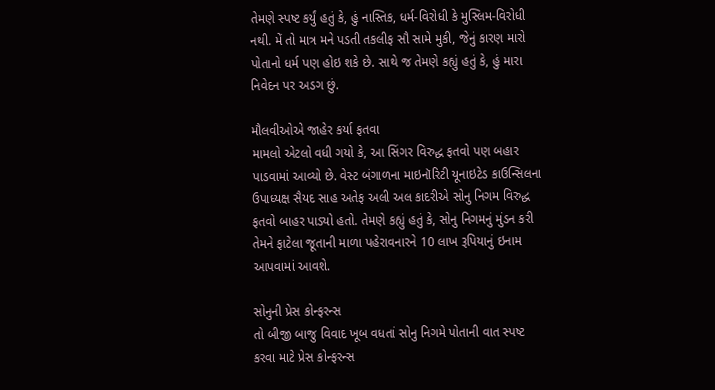તેમણે સ્પષ્ટ કર્યું હતું કે, હું નાસ્તિક, ધર્મ-વિરોધી કે મુસ્લિમ-વિરોધી નથી. મેં તો માત્ર મને પડતી તકલીફ સૌ સામે મુકી, જેનું કારણ મારો પોતાનો ધર્મ પણ હોઇ શકે છે. સાથે જ તેમણે કહ્યું હતું કે, હું મારા નિવેદન પર અડગ છું.

મૌલવીઓએ જાહેર કર્યા ફતવા
મામલો એટલો વધી ગયો કે, આ સિંગર વિરુદ્ધ ફતવો પણ બહાર પાડવામાં આવ્યો છે. વેસ્ટ બંગાળના માઇનૉરિટી યૂનાઇટેડ કાઉન્સિલના ઉપાધ્યક્ષ સૈયદ સાહ અતેફ અલી અલ કાદરીએ સોનુ નિગમ વિરુદ્ધ ફતવો બાહર પાડ્યો હતો. તેમણે કહ્યું હતું કે, સોનુ નિગમનું મુંડન કરી તેમને ફાટેલા જૂતાની માળા પહેરાવનારને 10 લાખ રૂપિયાનું ઇનામ આપવામાં આવશે.

સોનુની પ્રેસ કોન્ફરન્સ
તો બીજી બાજુ વિવાદ ખૂબ વધતાં સોનુ નિગમે પોતાની વાત સ્પષ્ટ કરવા માટે પ્રેસ કોન્ફરન્સ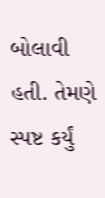બોલાવી હતી. તેમણે સ્પષ્ટ કર્યું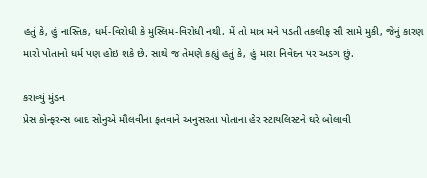હતું કે, હું નાસ્તિક, ધર્મ-વિરોધી કે મુસ્લિમ-વિરોધી નથી. મેં તો માત્ર મને પડતી તકલીફ સૌ સામે મુકી, જેનું કારણ મારો પોતાનો ધર્મ પણ હોઇ શકે છે. સાથે જ તેમણે કહ્યું હતું કે, હું મારા નિવેદન પર અડગ છું.

કરાવ્યું મુંડન
પ્રેસ કોન્ફરન્સ બાદ સોનુએ મૌલવીના ફતવાને અનુસરતા પોતાના હેર સ્ટાયલિસ્ટને ઘરે બોલાવી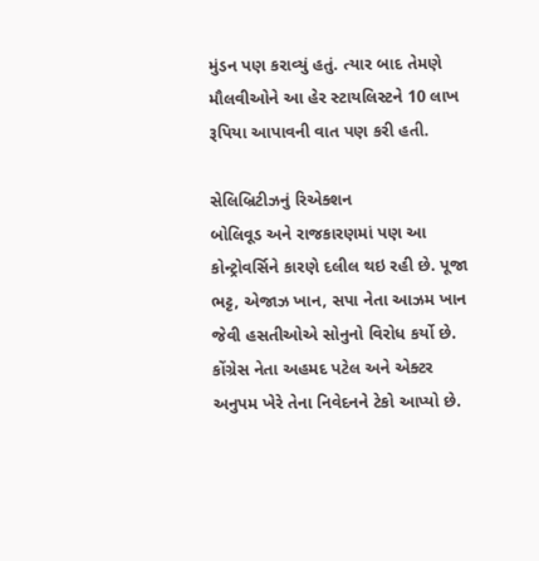મુંડન પણ કરાવ્યું હતું. ત્યાર બાદ તેમણે મૌલવીઓને આ હેર સ્ટાયલિસ્ટને 10 લાખ રૂપિયા આપાવની વાત પણ કરી હતી.

સેલિબ્રિટીઝનું રિએક્શન
બોલિવૂડ અને રાજકારણમાં પણ આ કોન્ટ્રોવર્સિને કારણે દલીલ થઇ રહી છે. પૂજા ભટ્ટ, એજાઝ ખાન, સપા નેતા આઝમ ખાન જેવી હસતીઓએ સોનુનો વિરોધ કર્યો છે. કોંગ્રેસ નેતા અહમદ પટેલ અને એક્ટર અનુપમ ખેરે તેના નિવેદનને ટેકો આપ્યો છે.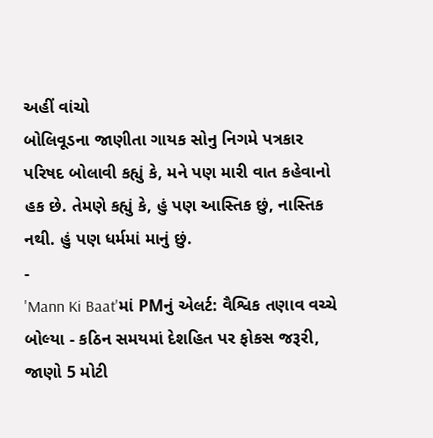અહીં વાંચો
બોલિવૂડના જાણીતા ગાયક સોનુ નિગમે પત્રકાર પરિષદ બોલાવી કહ્યું કે, મને પણ મારી વાત કહેવાનો હક છે. તેમણે કહ્યું કે, હું પણ આસ્તિક છું, નાસ્તિક નથી. હું પણ ધર્મમાં માનું છું.
-
'Mann Ki Baat'માં PMનું એલર્ટ: વૈશ્વિક તણાવ વચ્ચે બોલ્યા - કઠિન સમયમાં દેશહિત પર ફોકસ જરૂરી, જાણો 5 મોટી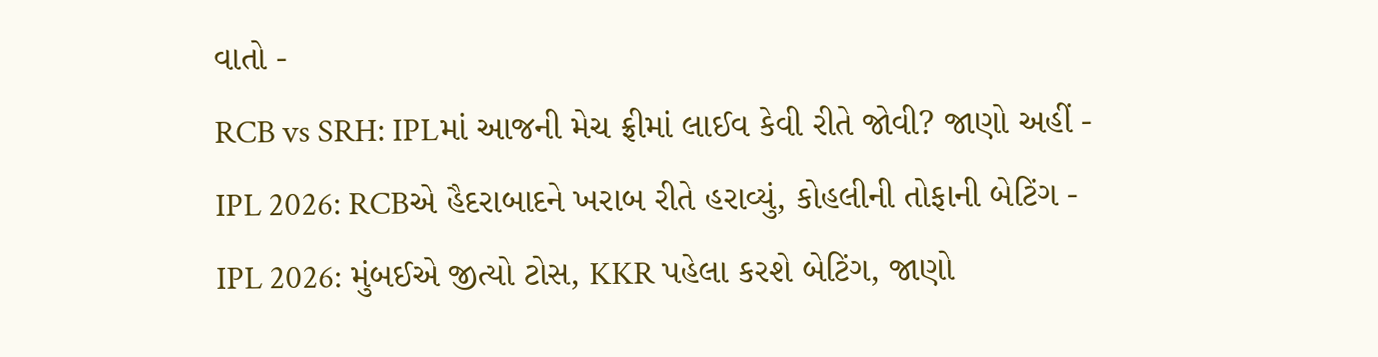વાતો -
RCB vs SRH: IPLમાં આજની મેચ ફ્રીમાં લાઈવ કેવી રીતે જોવી? જાણો અહીં -
IPL 2026: RCBએ હૈદરાબાદને ખરાબ રીતે હરાવ્યું, કોહલીની તોફાની બેટિંગ -
IPL 2026: મુંબઈએ જીત્યો ટોસ, KKR પહેલા કરશે બેટિંગ, જાણો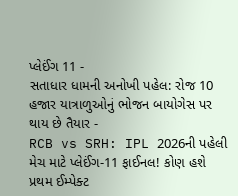પ્લેઈંગ 11 -
સતાધાર ધામની અનોખી પહેલ: રોજ 10 હજાર યાત્રાળુઓનું ભોજન બાયોગેસ પર થાય છે તૈયાર -
RCB vs SRH: IPL 2026ની પહેલી મેચ માટે પ્લેઈંગ-11 ફાઈનલ! કોણ હશે પ્રથમ ઈમ્પેક્ટ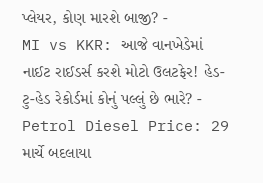પ્લેયર, કોણ મારશે બાજી? -
MI vs KKR: આજે વાનખેડેમાં નાઈટ રાઈડર્સ કરશે મોટો ઉલટફેર! હેડ-ટુ-હેડ રેકોર્ડમાં કોનું પલ્લું છે ભારે? -
Petrol Diesel Price: 29 માર્ચે બદલાયા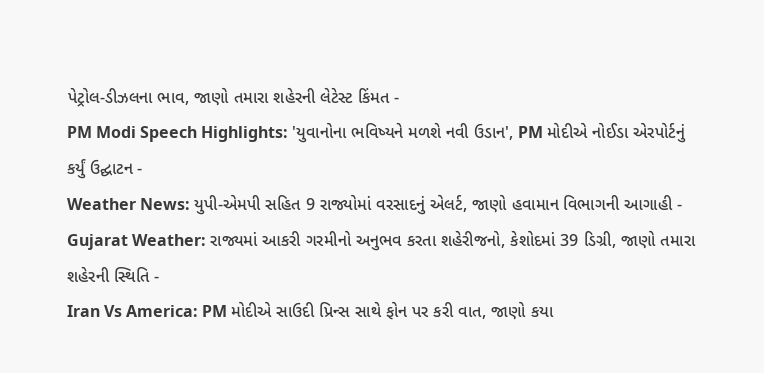પેટ્રોલ-ડીઝલના ભાવ, જાણો તમારા શહેરની લેટેસ્ટ કિંમત -
PM Modi Speech Highlights: 'યુવાનોના ભવિષ્યને મળશે નવી ઉડાન', PM મોદીએ નોઈડા એરપોર્ટનું કર્યું ઉદ્ઘાટન -
Weather News: યુપી-એમપી સહિત 9 રાજ્યોમાં વરસાદનું એલર્ટ, જાણો હવામાન વિભાગની આગાહી -
Gujarat Weather: રાજ્યમાં આકરી ગરમીનો અનુભવ કરતા શહેરીજનો, કેશોદમાં 39 ડિગ્રી, જાણો તમારા શહેરની સ્થિતિ -
Iran Vs America: PM મોદીએ સાઉદી પ્રિન્સ સાથે ફોન પર કરી વાત, જાણો કયા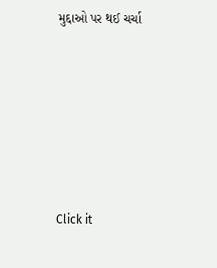મુદ્દાઓ પર થઈ ચર્ચા






Click it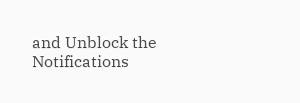and Unblock the Notifications